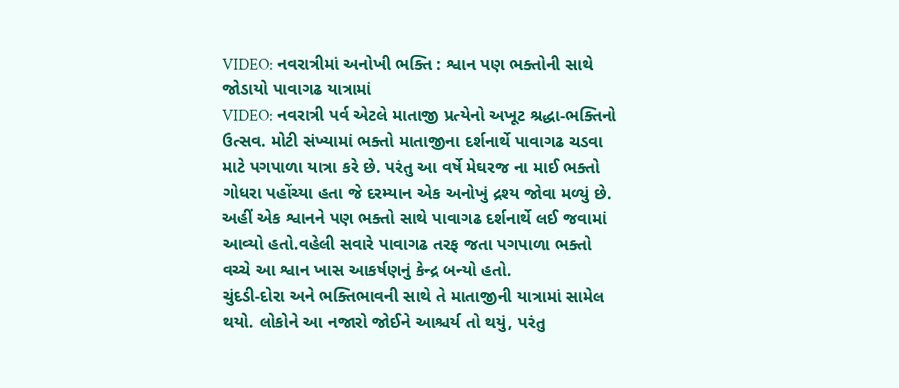VIDEO: નવરાત્રીમાં અનોખી ભક્તિ : શ્વાન પણ ભક્તોની સાથે જોડાયો પાવાગઢ યાત્રામાં
VIDEO: નવરાત્રી પર્વ એટલે માતાજી પ્રત્યેનો અખૂટ શ્રદ્ધા-ભક્તિનો ઉત્સવ. મોટી સંખ્યામાં ભક્તો માતાજીના દર્શનાર્થે પાવાગઢ ચડવા માટે પગપાળા યાત્રા કરે છે. પરંતુ આ વર્ષે મેઘરજ ના માઈ ભક્તો ગોધરા પહોંચ્યા હતા જે દરમ્યાન એક અનોખું દ્રશ્ય જોવા મળ્યું છે. અહીં એક શ્વાનને પણ ભક્તો સાથે પાવાગઢ દર્શનાર્થે લઈ જવામાં આવ્યો હતો.વહેલી સવારે પાવાગઢ તરફ જતા પગપાળા ભક્તો વચ્ચે આ શ્વાન ખાસ આકર્ષણનું કેન્દ્ર બન્યો હતો.
ચુંદડી-દોરા અને ભક્તિભાવની સાથે તે માતાજીની યાત્રામાં સામેલ થયો. લોકોને આ નજારો જોઈને આશ્ચર્ય તો થયું, પરંતુ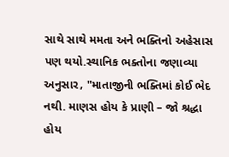સાથે સાથે મમતા અને ભક્તિનો અહેસાસ પણ થયો.સ્થાનિક ભક્તોના જણાવ્યા અનુસાર, "માતાજીની ભક્તિમાં કોઈ ભેદ નથી. માણસ હોય કે પ્રાણી – જો શ્રદ્ધા હોય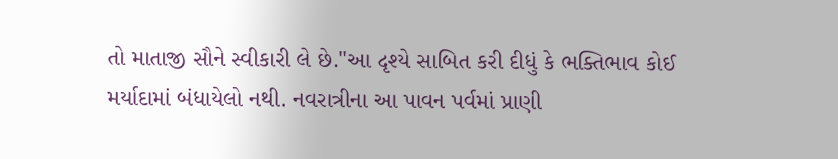તો માતાજી સૌને સ્વીકારી લે છે."આ દૃશ્યે સાબિત કરી દીધું કે ભક્તિભાવ કોઈ મર્યાદામાં બંધાયેલો નથી. નવરાત્રીના આ પાવન પર્વમાં પ્રાણી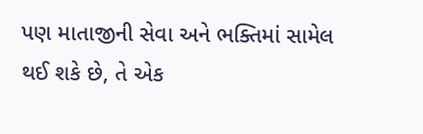પણ માતાજીની સેવા અને ભક્તિમાં સામેલ થઈ શકે છે, તે એક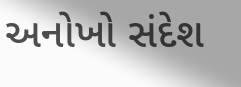અનોખો સંદેશ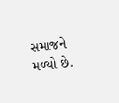સમાજને મળ્યો છે.